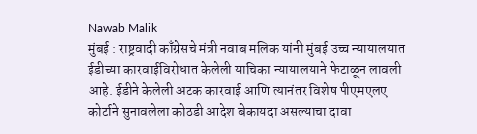Nawab Malik
मुंबई : राष्ट्रवादी काँग्रेसचे मंत्री नवाब मलिक यांनी मुंबई उच्च न्यायालयात ईडीच्या कारवाईविरोधात केलेली याचिका न्यायालयाने फेटाळून लावली आहे. ईडीने केलेली अटक कारवाई आणि त्यानंतर विशेष पीएमएलए कोर्टाने सुनावलेला कोठडी आदेश बेकायदा असल्याचा दावा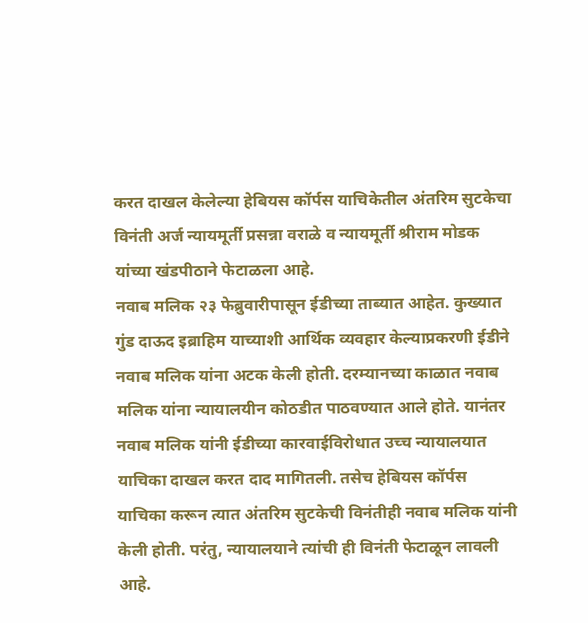करत दाखल केलेल्या हेबियस कॉर्पस याचिकेतील अंतरिम सुटकेचा विनंती अर्ज न्यायमूर्ती प्रसन्ना वराळे व न्यायमूर्ती श्रीराम मोडक यांच्या खंडपीठाने फेटाळला आहे.
नवाब मलिक २३ फेब्रुवारीपासून ईडीच्या ताब्यात आहेत. कुख्यात गुंड दाऊद इब्राहिम याच्याशी आर्थिक व्यवहार केल्याप्रकरणी ईडीने नवाब मलिक यांना अटक केली होती. दरम्यानच्या काळात नवाब मलिक यांना न्यायालयीन कोठडीत पाठवण्यात आले होते. यानंतर नवाब मलिक यांनी ईडीच्या कारवाईविरोधात उच्च न्यायालयात याचिका दाखल करत दाद मागितली. तसेच हेबियस कॉर्पस याचिका करून त्यात अंतरिम सुटकेची विनंतीही नवाब मलिक यांनी केली होती. परंतु, न्यायालयाने त्यांची ही विनंती फेटाळून लावली आहे.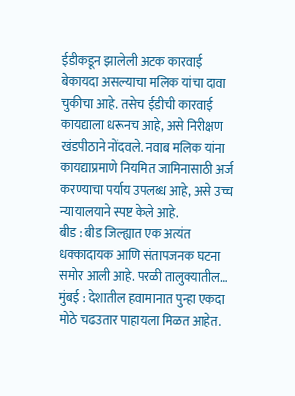ईडीकडून झालेली अटक कारवाई बेकायदा असल्याचा मलिक यांचा दावा चुकीचा आहे. तसेच ईडीची कारवाई कायद्याला धरूनच आहे, असे निरीक्षण खंडपीठाने नोंदवले. नवाब मलिक यांना कायद्याप्रमाणे नियमित जामिनासाठी अर्ज करण्याचा पर्याय उपलब्ध आहे, असे उच्च न्यायालयाने स्पष्ट केले आहे.
बीड : बीड जिल्ह्यात एक अत्यंत धक्कादायक आणि संतापजनक घटना समोर आली आहे. परळी तालुक्यातील…
मुंबई : देशातील हवामानात पुन्हा एकदा मोठे चढउतार पाहायला मिळत आहेत.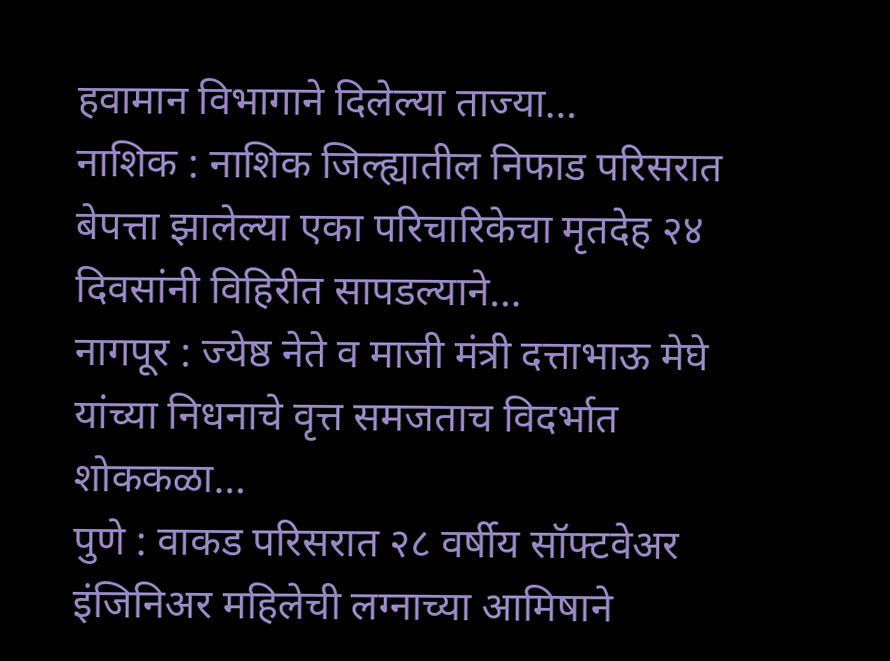हवामान विभागाने दिलेल्या ताज्या…
नाशिक : नाशिक जिल्ह्यातील निफाड परिसरात बेपत्ता झालेल्या एका परिचारिकेचा मृतदेह २४ दिवसांनी विहिरीत सापडल्याने…
नागपूर : ज्येष्ठ नेते व माजी मंत्री दत्ताभाऊ मेघे यांच्या निधनाचे वृत्त समजताच विदर्भात शोककळा…
पुणे : वाकड परिसरात २८ वर्षीय सॉफ्टवेअर इंजिनिअर महिलेची लग्नाच्या आमिषाने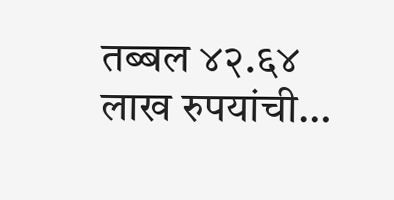तब्बल ४२.६४ लाख रुपयांची…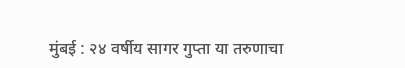मुंबई : २४ वर्षीय सागर गुप्ता या तरुणाचा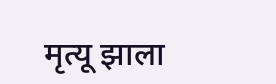मृत्यू झाला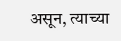असून, त्याच्या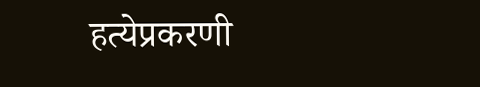हत्येप्रकरणी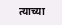त्याच्या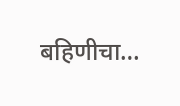बहिणीचा…